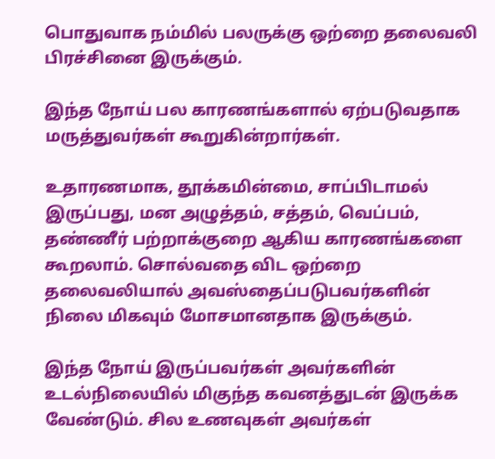பொதுவாக நம்மில் பலருக்கு ஒற்றை தலைவலி பிரச்சினை இருக்கும்.

இந்த நோய் பல காரணங்களால் ஏற்படுவதாக மருத்துவர்கள் கூறுகின்றார்கள்.

உதாரணமாக, தூக்கமின்மை, சாப்பிடாமல் இருப்பது, மன அழுத்தம், சத்தம், வெப்பம், தண்ணீர் பற்றாக்குறை ஆகிய காரணங்களை கூறலாம். சொல்வதை விட ஒற்றை தலைவலியால் அவஸ்தைப்படுபவர்களின் நிலை மிகவும் மோசமானதாக இருக்கும்.

இந்த நோய் இருப்பவர்கள் அவர்களின் உடல்நிலையில் மிகுந்த கவனத்துடன் இருக்க வேண்டும். சில உணவுகள் அவர்கள்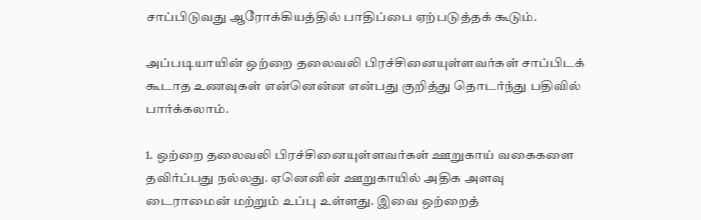சாப்பிடுவது ஆரோக்கியத்தில் பாதிப்பை ஏற்படுத்தக் கூடும்.

அப்படியாயின் ஒற்றை தலைவலி பிரச்சினையுள்ளவர்கள் சாப்பிடக் கூடாத உணவுகள் என்னென்ன என்பது குறித்து தொடர்ந்து பதிவில் பார்க்கலாம்.

1. ஒற்றை தலைவலி பிரச்சினையுள்ளவர்கள் ஊறுகாய் வகைகளை தவிர்ப்பது நல்லது. ஏனெனின் ஊறுகாயில் அதிக அளவு டைராமைன் மற்றும் உப்பு உள்ளது. இவை ஒற்றைத்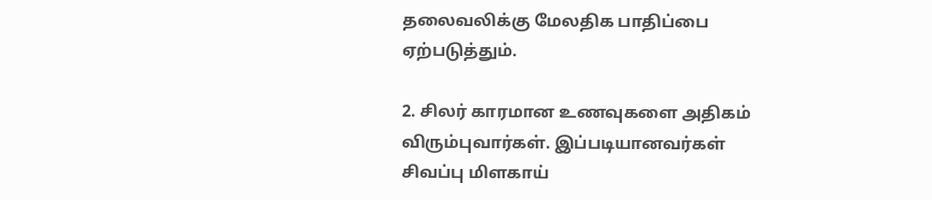தலைவலிக்கு மேலதிக பாதிப்பை ஏற்படுத்தும்.

2. சிலர் காரமான உணவுகளை அதிகம் விரும்புவார்கள். இப்படியானவர்கள் சிவப்பு மிளகாய்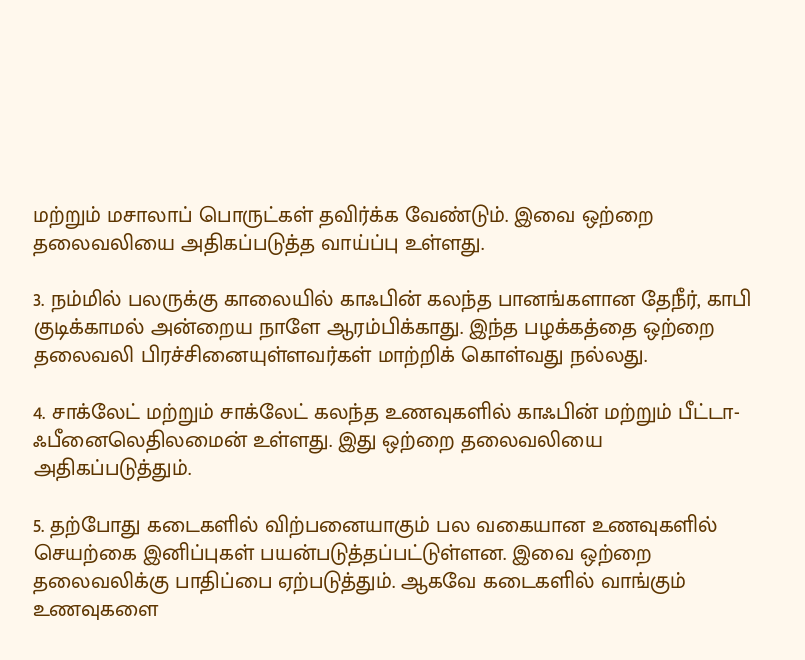மற்றும் மசாலாப் பொருட்கள் தவிர்க்க வேண்டும். இவை ஒற்றை தலைவலியை அதிகப்படுத்த வாய்ப்பு உள்ளது.

3. நம்மில் பலருக்கு காலையில் காஃபின் கலந்த பானங்களான தேநீர், காபி குடிக்காமல் அன்றைய நாளே ஆரம்பிக்காது. இந்த பழக்கத்தை ஒற்றை தலைவலி பிரச்சினையுள்ளவர்கள் மாற்றிக் கொள்வது நல்லது.

4. சாக்லேட் மற்றும் சாக்லேட் கலந்த உணவுகளில் காஃபின் மற்றும் பீட்டா-ஃபீனைலெதிலமைன் உள்ளது. இது ஒற்றை தலைவலியை அதிகப்படுத்தும்.

5. தற்போது கடைகளில் விற்பனையாகும் பல வகையான உணவுகளில் செயற்கை இனிப்புகள் பயன்படுத்தப்பட்டுள்ளன. இவை ஒற்றை தலைவலிக்கு பாதிப்பை ஏற்படுத்தும். ஆகவே கடைகளில் வாங்கும் உணவுகளை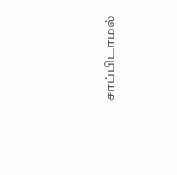சாப்பிடாமல்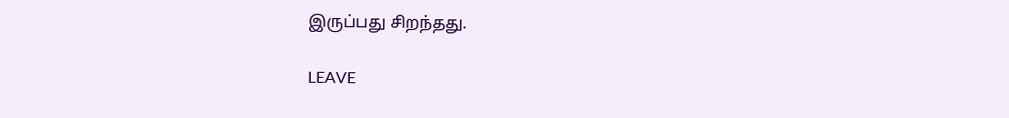இருப்பது சிறந்தது.

LEAVE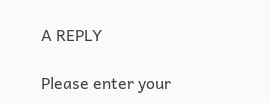A REPLY

Please enter your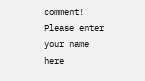comment!
Please enter your name here